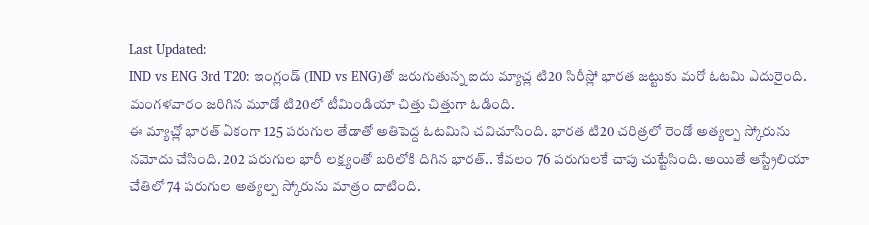Last Updated:
IND vs ENG 3rd T20: ఇంగ్లండ్ (IND vs ENG)తో జరుగుతున్న ఐదు మ్యాచ్ల టి20 సిరీస్లో భారత జట్టుకు మరో ఓటమి ఎదురైంది. మంగళవారం జరిగిన మూడో టి20లో టీమిండియా చిత్తు చిత్తుగా ఓడింది.
ఈ మ్యాచ్లో భారత్ ఏకంగా 125 పరుగుల తేడాతో అతిపెద్ద ఓటమిని చవిచూసింది. భారత టి20 చరిత్రలో రెండో అత్యల్ప స్కోరును నమోదు చేసింది. 202 పరుగుల భారీ లక్ష్యంతో బరిలోకి దిగిన భారత్.. కేవలం 76 పరుగులకే చాపు చుట్టేసింది. అయితే ఆస్ట్రేలియా చేతిలో 74 పరుగుల అత్యల్ప స్కోరును మాత్రం దాటింది.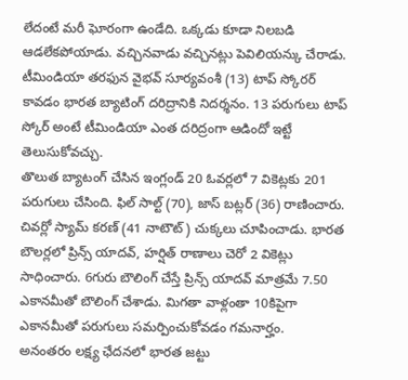లేదంటే మరీ ఘోరంగా ఉండేది. ఒక్కడు కూడా నిలబడి ఆడలేకపోయాడు. వచ్చినవాడు వచ్చినట్లు పెవిలియన్కు చేరాడు. టీమిండియా తరఫున వైభవ్ సూర్యవంశీ (13) టాప్ స్కోరర్ కావడం భారత బ్యాటింగ్ దరిద్రానికి నిదర్శనం. 13 పరుగులు టాప్ స్కోర్ అంటే టీమిండియా ఎంత దరిద్రంగా ఆడిందో ఇట్టే తెలుసుకోవచ్చు.
తొలుత బ్యాటంగ్ చేసిన ఇంగ్లండ్ 20 ఓవర్లలో 7 వికెట్లకు 201 పరుగులు చేసింది. ఫిల్ సాల్ట్ (70), జాస్ బట్లర్ (36) రాణించారు. చివర్లో స్యామ్ కరణ్ (41 నాటౌట్) చుక్కలు చూపించాడు. భారత బౌలర్లలో ప్రిన్స్ యాదవ్, హర్షిత్ రాణాలు చెరో 2 వికెట్లు సాధించారు. 6గురు బౌలింగ్ చేస్తే ప్రిన్స్ యాదవ్ మాత్రమే 7.50 ఎకానమీతో బౌలింగ్ చేశాడు. మిగతా వాళ్లంతా 10కిపైగా ఎకానమీతో పరుగులు సమర్పించుకోవడం గమనార్హం.
అనంతరం లక్ష్య ఛేదనలో భారత జట్టు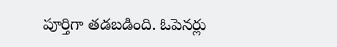పూర్తిగా తడబడింది. ఓపెనర్లు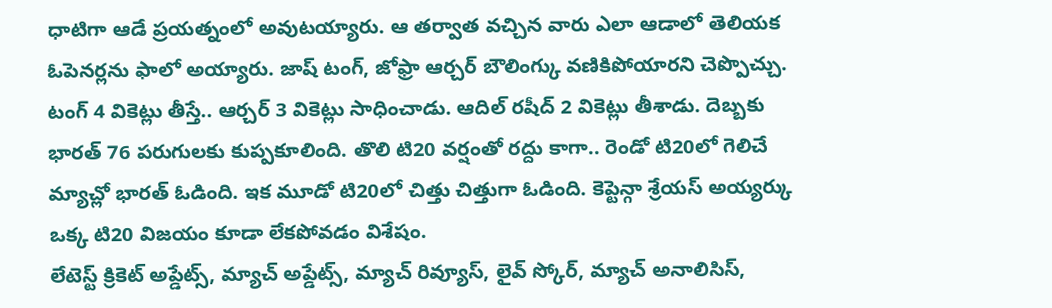ధాటిగా ఆడే ప్రయత్నంలో అవుటయ్యారు. ఆ తర్వాత వచ్చిన వారు ఎలా ఆడాలో తెలియక ఓపెనర్లను ఫాలో అయ్యారు. జాష్ టంగ్, జోఫ్రా ఆర్చర్ బౌలింగ్కు వణికిపోయారని చెప్పొచ్చు. టంగ్ 4 వికెట్లు తీస్తే.. ఆర్చర్ 3 వికెట్లు సాధించాడు. ఆదిల్ రషీద్ 2 వికెట్లు తీశాడు. దెబ్బకు భారత్ 76 పరుగులకు కుప్పకూలింది. తొలి టి20 వర్షంతో రద్దు కాగా.. రెండో టి20లో గెలిచే మ్యాచ్లో భారత్ ఓడింది. ఇక మూడో టి20లో చిత్తు చిత్తుగా ఓడింది. కెప్టెన్గా శ్రేయస్ అయ్యర్కు ఒక్క టి20 విజయం కూడా లేకపోవడం విశేషం.
లేటెస్ట్ క్రికెట్ అప్డేట్స్, మ్యాచ్ అప్డేట్స్, మ్యాచ్ రివ్యూస్, లైవ్ స్కోర్, మ్యాచ్ అనాలిసిస్,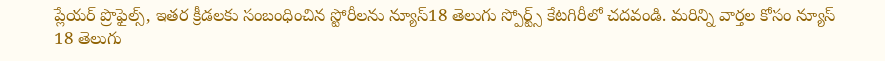ప్లేయర్ ప్రొఫైల్స్, ఇతర క్రీడలకు సంబంధించిన స్టోరీలను న్యూస్18 తెలుగు స్పోర్ట్స్ కేటగిరీలో చదవండి. మరిన్ని వార్తల కోసం న్యూస్ 18 తెలుగు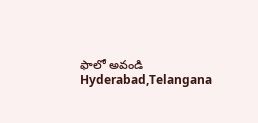ఫాలో అవండి
Hyderabad,Telangana